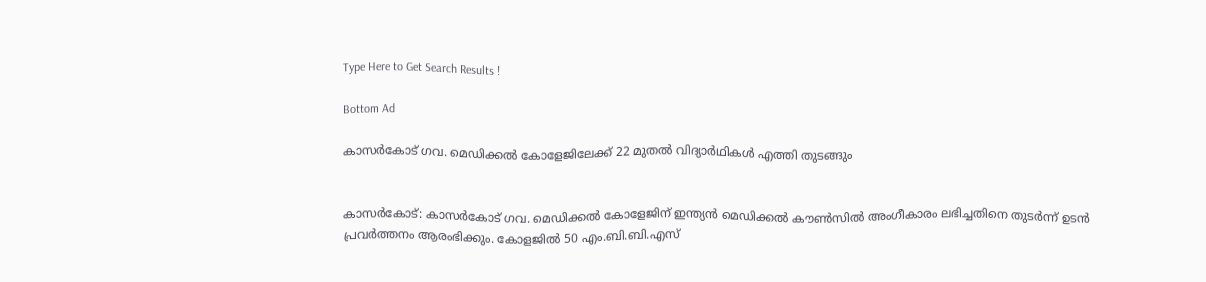Type Here to Get Search Results !

Bottom Ad

കാസര്‍കോട് ഗവ. മെഡിക്കല്‍ കോളേജിലേക്ക് 22 മുതല്‍ വിദ്യാര്‍ഥികള്‍ എത്തി തുടങ്ങും


കാസര്‍കോട്: കാസര്‍കോട് ഗവ. മെഡിക്കല്‍ കോളേജിന് ഇന്ത്യന്‍ മെഡിക്കല്‍ കൗണ്‍സില്‍ അംഗീകാരം ലഭിച്ചതിനെ തുടര്‍ന്ന് ഉടന്‍ പ്രവര്‍ത്തനം ആരംഭിക്കും. കോളജില്‍ 50 എം.ബി.ബി.എസ്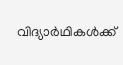വിദ്യാര്‍ഥികള്‍ക്ക്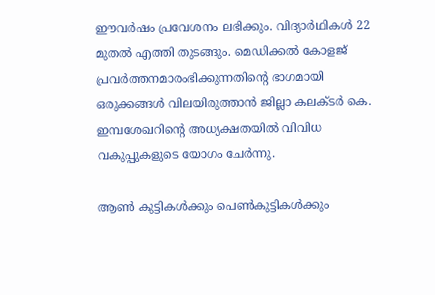ഈവര്‍ഷം പ്രവേശനം ലഭിക്കും. വിദ്യാര്‍ഥികള്‍ 22 മുതല്‍ എത്തി തുടങ്ങും. മെഡിക്കല്‍ കോളജ് പ്രവര്‍ത്തനമാരംഭിക്കുന്നതിന്റെ ഭാഗമായി ഒരുക്കങ്ങള്‍ വിലയിരുത്താന്‍ ജില്ലാ കലക്ടര്‍ കെ. ഇമ്പശേഖറിന്റെ അധ്യക്ഷതയില്‍ വിവിധ വകുപ്പുകളുടെ യോഗം ചേര്‍ന്നു.

ആണ്‍ കുട്ടികള്‍ക്കും പെണ്‍കുട്ടികള്‍ക്കും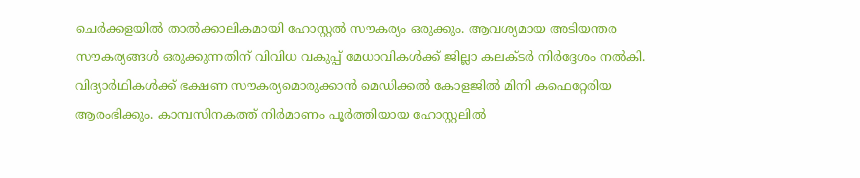ചെര്‍ക്കളയില്‍ താല്‍ക്കാലികമായി ഹോസ്റ്റല്‍ സൗകര്യം ഒരുക്കും. ആവശ്യമായ അടിയന്തര സൗകര്യങ്ങള്‍ ഒരുക്കുന്നതിന് വിവിധ വകുപ്പ് മേധാവികള്‍ക്ക് ജില്ലാ കലക്ടര്‍ നിര്‍ദ്ദേശം നല്‍കി. വിദ്യാര്‍ഥികള്‍ക്ക് ഭക്ഷണ സൗകര്യമൊരുക്കാന്‍ മെഡിക്കല്‍ കോളജില്‍ മിനി കഫെറ്റേരിയ ആരംഭിക്കും. കാമ്പസിനകത്ത് നിര്‍മാണം പൂര്‍ത്തിയായ ഹോസ്റ്റലില്‍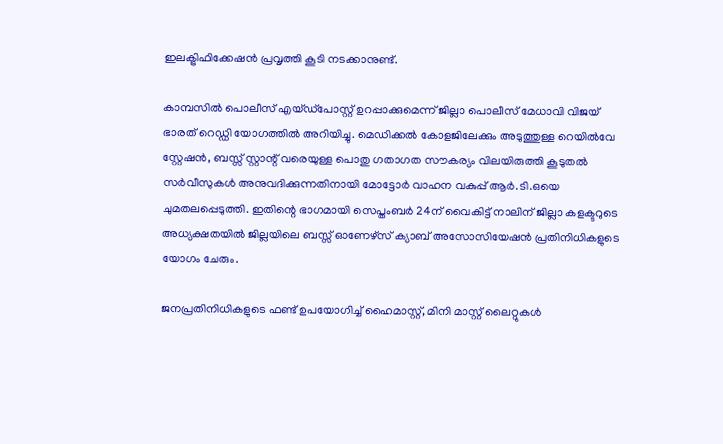ഇലക്ട്രിഫിക്കേഷന്‍ പ്രവൃത്തി കൂടി നടക്കാനുണ്ട്.

കാമ്പസില്‍ പൊലീസ് എയ്ഡ്‌പോസ്റ്റ് ഉറപ്പാക്കുമെന്ന് ജില്ലാ പൊലീസ് മേധാവി വിജയ് ഭാരത് റെഡ്ഡി യോഗത്തില്‍ അറിയിച്ചു. മെഡിക്കല്‍ കോളജിലേക്കും അടുത്തുള്ള റെയില്‍വേ സ്റ്റേഷന്‍, ബസ്സ് സ്റ്റാന്റ് വരെയുള്ള പൊതു ഗതാഗത സൗകര്യം വിലയിരുത്തി കൂടുതല്‍ സര്‍വീസുകള്‍ അനുവദിക്കുന്നതിനായി മോട്ടോര്‍ വാഹന വകുപ്പ് ആര്‍.ടി.ഒയെ ചുമതലപ്പെടുത്തി. ഇതിന്റെ ഭാഗമായി സെപ്തംബര്‍ 24ന് വൈകിട്ട് നാലിന് ജില്ലാ കളക്ടറുടെ അധ്യക്ഷതയില്‍ ജില്ലയിലെ ബസ്സ് ഓണേഴ്‌സ് ക്യാബ് അസോസിയേഷന്‍ പ്രതിനിധികളുടെ യോഗം ചേരും.

ജനപ്രതിനിധികളുടെ ഫണ്ട് ഉപയോഗിച്ച് ഹൈമാസ്റ്റ്, മിനി മാസ്റ്റ് ലൈറ്റുകള്‍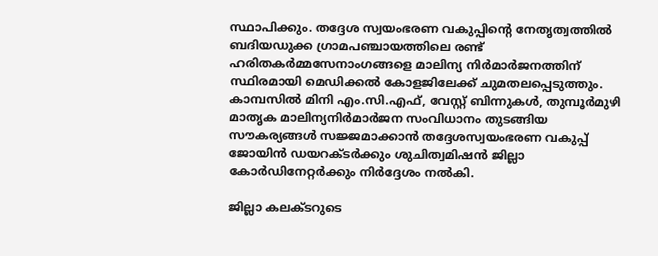സ്ഥാപിക്കും. തദ്ദേശ സ്വയംഭരണ വകുപ്പിന്റെ നേതൃത്വത്തില്‍ ബദിയഡുക്ക ഗ്രാമപഞ്ചായത്തിലെ രണ്ട് ഹരിതകര്‍മ്മസേനാംഗങ്ങളെ മാലിന്യ നിര്‍മാര്‍ജനത്തിന് സ്ഥിരമായി മെഡിക്കല്‍ കോളജിലേക്ക് ചുമതലപ്പെടുത്തും. കാമ്പസില്‍ മിനി എം.സി.എഫ്, വേസ്റ്റ് ബിന്നുകള്‍, തുമ്പൂര്‍മുഴി മാതൃക മാലിന്യനിര്‍മാര്‍ജന സംവിധാനം തുടങ്ങിയ സൗകര്യങ്ങള്‍ സജ്ജമാക്കാന്‍ തദ്ദേശസ്വയംഭരണ വകുപ്പ് ജോയിന്‍ ഡയറക്ടര്‍ക്കും ശുചിത്വമിഷന്‍ ജില്ലാ കോര്‍ഡിനേറ്റര്‍ക്കും നിര്‍ദ്ദേശം നല്‍കി.

ജില്ലാ കലക്ടറുടെ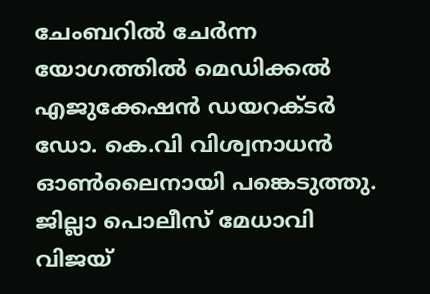ചേംബറില്‍ ചേര്‍ന്ന യോഗത്തില്‍ മെഡിക്കല്‍ എജുക്കേഷന്‍ ഡയറക്ടര്‍ ഡോ. കെ.വി വിശ്വനാധന്‍ ഓണ്‍ലൈനായി പങ്കെടുത്തു. ജില്ലാ പൊലീസ് മേധാവി വിജയ്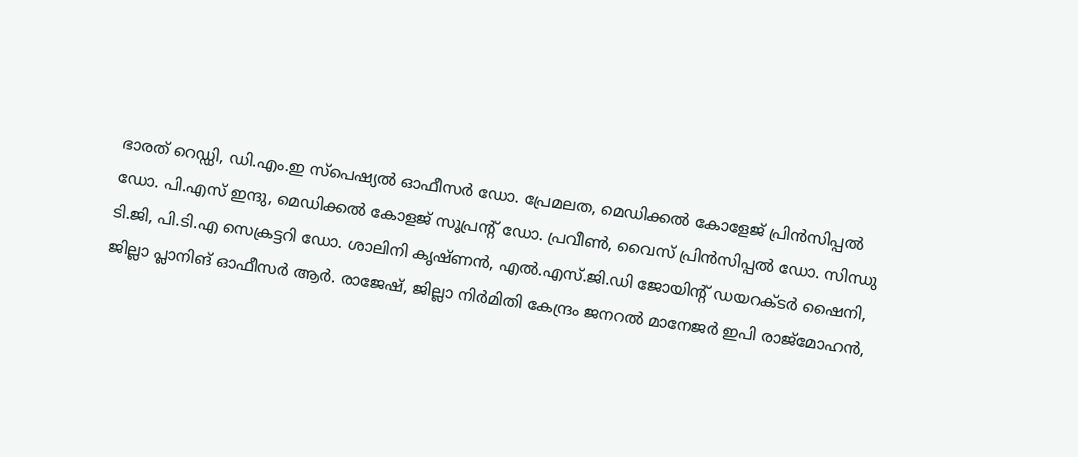ഭാരത് റെഡ്ഡി, ഡി.എം.ഇ സ്‌പെഷ്യല്‍ ഓഫീസര്‍ ഡോ. പ്രേമലത, മെഡിക്കല്‍ കോളേജ് പ്രിന്‍സിപ്പല്‍ ഡോ. പി.എസ് ഇന്ദു, മെഡിക്കല്‍ കോളജ് സൂപ്രന്റ് ഡോ. പ്രവീണ്‍, വൈസ് പ്രിന്‍സിപ്പല്‍ ഡോ. സിന്ധു ടി.ജി, പി.ടി.എ സെക്രട്ടറി ഡോ. ശാലിനി കൃഷ്ണന്‍, എല്‍.എസ്.ജി.ഡി ജോയിന്റ് ഡയറക്ടര്‍ ഷൈനി, ജില്ലാ പ്ലാനിങ് ഓഫീസര്‍ ആര്‍. രാജേഷ്, ജില്ലാ നിര്‍മിതി കേന്ദ്രം ജനറല്‍ മാനേജര്‍ ഇപി രാജ്‌മോഹന്‍,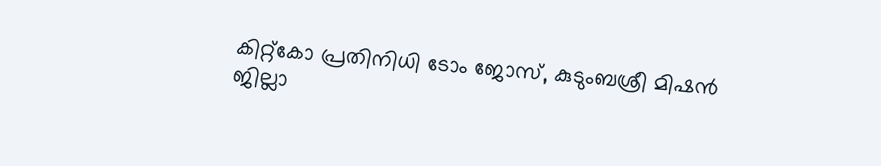കിറ്റ്‌കോ പ്രതിനിധി ടോം ജോസ്, കുടുംബശ്രീ മിഷന്‍ ജില്ലാ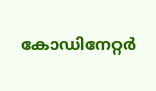കോഡിനേറ്റര്‍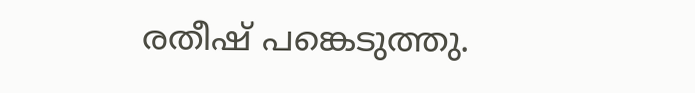രതീഷ് പങ്കെടുത്തു.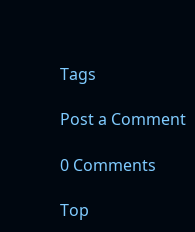Tags

Post a Comment

0 Comments

Top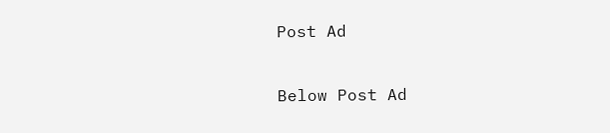Post Ad

Below Post Ad